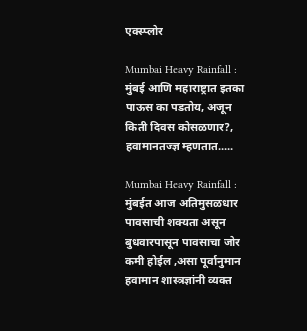एक्स्प्लोर

Mumbai Heavy Rainfall : मुंबई आणि महाराष्ट्रात इतका पाऊस का पडतोय, अजून किती दिवस कोसळणार?, हवामानतज्ज्ञ म्हणतात.....

Mumbai Heavy Rainfall : मुंबईत आज अतिमुसळधार पावसाची शक्यता असून बुधवारपासून पावसाचा जोर कमी होईल ,असा पूर्वानुमान हवामान शास्त्रज्ञांनी व्यक्त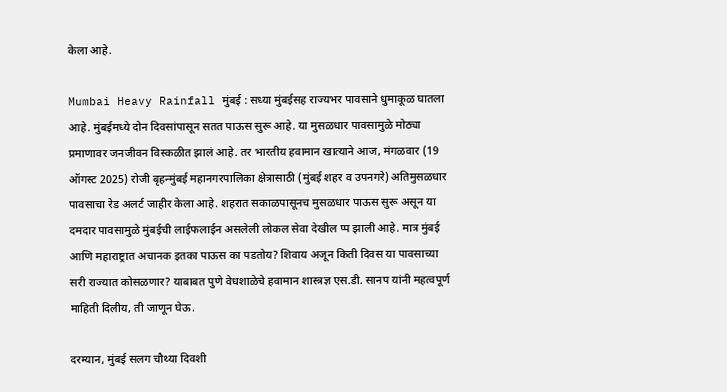केला आहे.

Mumbai Heavy Rainfall मुंबई : सध्या मुंबईसह राज्यभर पावसाने धुमाकूळ घातला आहे. मुंबईमध्ये दोन दिवसांपासून सतत पाऊस सुरू आहे. या मुसळधार पावसामुळे मोठ्या प्रमाणावर जनजीवन विस्कळीत झालं आहे. तर भारतीय हवामान खात्याने आज, मंगळवार (19 ऑगस्ट 2025) रोजी बृहन्मुंबई महानगरपालिका क्षेत्रासाठी (मुंबई शहर व उपनगरे) अतिमुसळधार पावसाचा रेड अलर्ट जाहीर केला आहे. शहरात सकाळपासूनच मुसळधार पाऊस सुरू असून या दमदार पावसामुळे मुंबईची लाईफलाईन असलेली लोकल सेवा देखील प्प झाली आहे. मात्र मुंबई आणि महाराष्ट्रात अचानक इतका पाऊस का पडतोय? शिवाय अजून किती दिवस या पावसाच्या सरी राज्यात कोसळणार? याबाबत पुणे वेधशाळेचे हवामान शास्त्रज्ञ एस.डी. सानप यांनी महत्वपूर्ण माहिती दिलीय, ती जाणून घेऊ.

दरम्यान, मुंबई सलग चौथ्या दिवशी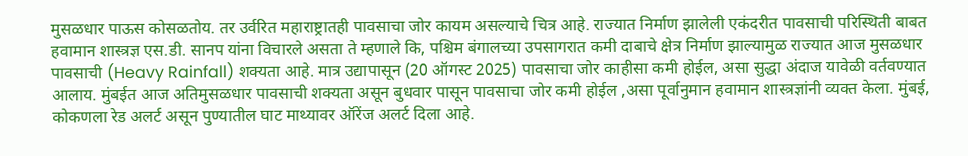मुसळधार पाऊस कोसळतोय. तर उर्वरित महाराष्ट्रातही पावसाचा जोर कायम असल्याचे चित्र आहे. राज्यात निर्माण झालेली एकंदरीत पावसाची परिस्थिती बाबत हवामान शास्त्रज्ञ एस.डी. सानप यांना विचारले असता ते म्हणाले कि, पश्चिम बंगालच्या उपसागरात कमी दाबाचे क्षेत्र निर्माण झाल्यामुळ राज्यात आज मुसळधार पावसाची (Heavy Rainfall) शक्यता आहे. मात्र उद्यापासून (20 ऑगस्ट 2025) पावसाचा जोर काहीसा कमी होईल, असा सुद्धा अंदाज यावेळी वर्तवण्यात आलाय. मुंबईत आज अतिमुसळधार पावसाची शक्यता असून बुधवार पासून पावसाचा जोर कमी होईल ,असा पूर्वानुमान हवामान शास्त्रज्ञांनी व्यक्त केला. मुंबई, कोकणला रेड अलर्ट असून पुण्यातील घाट माथ्यावर ऑरेंज अलर्ट दिला आहे.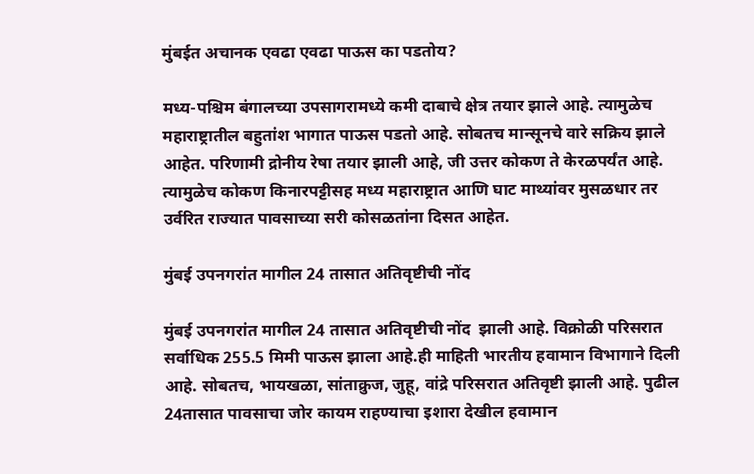मुंबईत अचानक एवढा एवढा पाऊस का पडतोय?

मध्य-पश्चिम बंगालच्या उपसागरामध्ये कमी दाबाचे क्षेत्र तयार झाले आहे. त्यामुळेच महाराष्ट्रातील बहुतांश भागात पाऊस पडतो आहे. सोबतच मान्सूनचे वारे सक्रिय झाले आहेत. परिणामी द्रोनीय रेषा तयार झाली आहे, जी उत्तर कोकण ते केरळपर्यंत आहे. त्यामुळेच कोकण किनारपट्टीसह मध्य महाराष्ट्रात आणि घाट माथ्यांवर मुसळधार तर उर्वरित राज्यात पावसाच्या सरी कोसळतांना दिसत आहेत.

मुंबई उपनगरांत मागील 24 तासात अतिवृष्टीची नोंद

मुंबई उपनगरांत मागील 24 तासात अतिवृष्टीची नोंद  झाली आहे. विक्रोळी परिसरात सर्वाधिक 255.5 मिमी पाऊस झाला आहे.ही माहिती भारतीय हवामान विभागाने दिली आहे. सोबतच, भायखळा, सांताक्रुज, जुहू, वांद्रे परिसरात अतिवृष्टी झाली आहे. पुढील 24तासात पावसाचा जोर कायम राहण्याचा इशारा देखील हवामान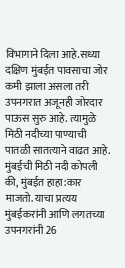विभागाने दिला आहे.सध्या दक्षिण मुंबईत पावसाचा जोर कमी झाला असला तरी उपनगरात अजूनही जोरदार पाऊस सुरु आहे. त्यामुळे मिठी नदीच्या पाण्याची पातळी सातत्याने वाढत आहे. मुंबईची मिठी नदी कोपली की, मुंबईत हाहा:कार माजतो. याचा प्रत्यय मुंबईकरांनी आणि लगतच्या उपनगरांनी 26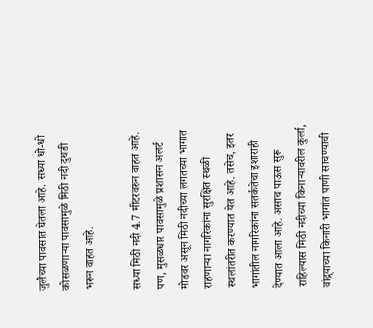जुलैच्या पावसात घेतला आहे. सध्या धो-धो कोसळणाऱ्या पावसामुळे मिठी नदी दुथडी भरून वाहत आहे.

सध्या मिठी नदी 4.7 मीटरवरुन वाहत आहे. पण, मुसळधार पावसामुळे प्रशासन अलर्ट मोडवर असून मिठी नदीच्या लगतच्या भागात राहणाऱ्या नागरिकांना सुरक्षित स्थळी स्थलांतरीत करण्यात येत आहे. तसेच, इतर भागांतील नागरिकांना सतर्कतेचा इशाराही देण्यात आला आहे. असाच पाऊस सुरू राहिल्यास मिठी नदीच्या किनाऱ्यावरील कुर्ला, वांद्र्याच्या किनारी भागांत पाणी साचण्याची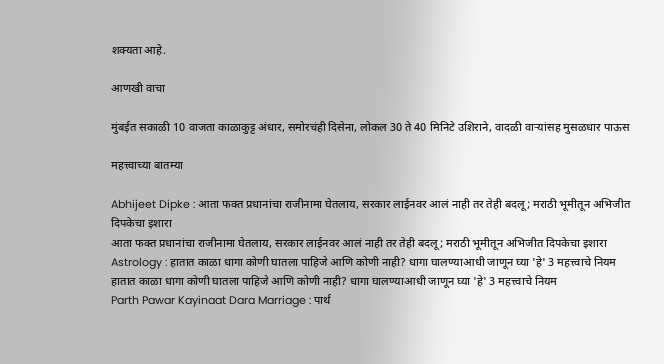शक्यता आहे.

आणखी वाचा

मुंबईत सकाळी 10 वाजता काळाकुट्ट अंधार, समोरचंही दिसेना, लोकल 30 ते 40 मिनिटे उशिराने, वादळी वाऱ्यांसह मुसळधार पाऊस

महत्त्वाच्या बातम्या

Abhijeet Dipke : आता फक्त प्रधानांचा राजीनामा घेतलाय, सरकार लाईनवर आलं नाही तर तेही बदलू; मराठी भूमीतून अभिजीत दिपकेचा इशारा
आता फक्त प्रधानांचा राजीनामा घेतलाय, सरकार लाईनवर आलं नाही तर तेही बदलू; मराठी भूमीतून अभिजीत दिपकेचा इशारा
Astrology : हातात काळा धागा कोणी घातला पाहिजे आणि कोणी नाही? धागा घालण्याआधी जाणून घ्या 'हे' 3 महत्त्वाचे नियम
हातात काळा धागा कोणी घातला पाहिजे आणि कोणी नाही? धागा घालण्याआधी जाणून घ्या 'हे' 3 महत्त्वाचे नियम
Parth Pawar Kayinaat Dara Marriage : पार्थ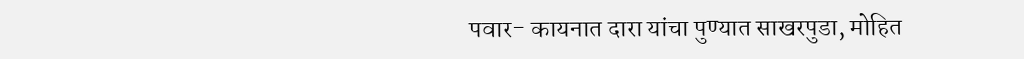पवार- कायनात दारा यांचा पुण्यात साखरपुडा, मोहित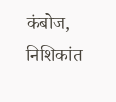कंबोज, निशिकांत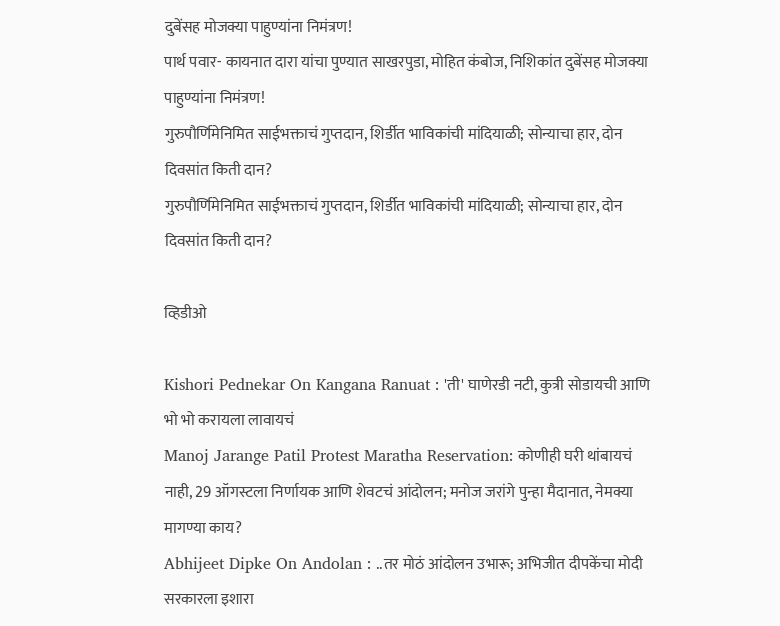दुबेंसह मोजक्या पाहुण्यांना निमंत्रण!
पार्थ पवार- कायनात दारा यांचा पुण्यात साखरपुडा, मोहित कंबोज, निशिकांत दुबेंसह मोजक्या पाहुण्यांना निमंत्रण!
गुरुपौर्णिमेनिमित साईभक्ताचं गुप्तदान, शिर्डीत भाविकांची मांदियाळी; सोन्याचा हार, दोन दिवसांत किती दान?
गुरुपौर्णिमेनिमित साईभक्ताचं गुप्तदान, शिर्डीत भाविकांची मांदियाळी; सोन्याचा हार, दोन दिवसांत किती दान?

व्हिडीओ

Kishori Pednekar On Kangana Ranuat : 'ती' घाणेरडी नटी, कुत्री सोडायची आणि भो भो करायला लावायचं
Manoj Jarange Patil Protest Maratha Reservation: कोणीही घरी थांबायचं नाही, 29 ऑगस्टला निर्णायक आणि शेवटचं आंदोलन; मनोज जरांगे पुन्हा मैदानात, नेमक्या मागण्या काय?
Abhijeet Dipke On Andolan : ..तर मोठं आंदोलन उभारू; अभिजीत दीपकेंचा मोदी सरकारला इशारा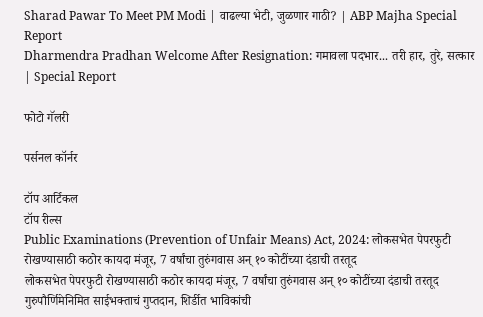Sharad Pawar To Meet PM Modi | वाढल्या भेटी, जुळणार गाठी? | ABP Majha Special Report
Dharmendra Pradhan Welcome After Resignation: गमावला पदभार... तरी हार, तुरे, सत्कार | Special Report

फोटो गॅलरी

पर्सनल कॉर्नर

टॉप आर्टिकल
टॉप रील्स
Public Examinations (Prevention of Unfair Means) Act, 2024: लोकसभेत पेपरफुटी रोखण्यासाठी कठोर कायदा मंजूर, 7 वर्षांचा तुरुंगवास अन् १० कोटींच्या दंडाची तरतूद
लोकसभेत पेपरफुटी रोखण्यासाठी कठोर कायदा मंजूर, 7 वर्षांचा तुरुंगवास अन् १० कोटींच्या दंडाची तरतूद
गुरुपौर्णिमेनिमित साईभक्ताचं गुप्तदान, शिर्डीत भाविकांची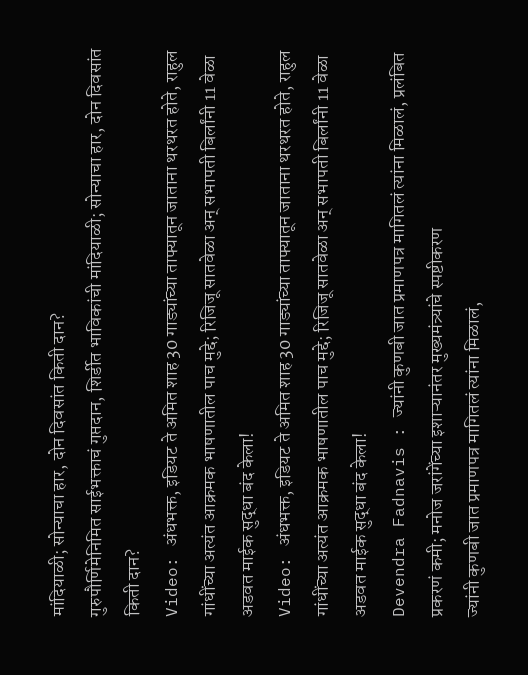मांदियाळी; सोन्याचा हार, दोन दिवसांत किती दान?
गुरुपौर्णिमेनिमित साईभक्ताचं गुप्तदान, शिर्डीत भाविकांची मांदियाळी; सोन्याचा हार, दोन दिवसांत किती दान?
Video: अंधभक्त, इडियट ते अमित शाह 30 गाड्यांच्या ताफ्यातून जाताना थरथरत होते, राहुल गांधींच्या अत्यंत आक्रमक भाषणातील पाच मुद्दे; रिजिजू सातवेळा अन् सभापती बिर्लांनी 11 वेळा अडवत माईक सुद्धा बंद केला!
Video: अंधभक्त, इडियट ते अमित शाह 30 गाड्यांच्या ताफ्यातून जाताना थरथरत होते, राहुल गांधींच्या अत्यंत आक्रमक भाषणातील पाच मुद्दे; रिजिजू सातवेळा अन् सभापती बिर्लांनी 11 वेळा अडवत माईक सुद्धा बंद केला!
Devendra Fadnavis : ज्यांनी कुणबी जात प्रमाणपत्र मागितलं त्यांना मिळालं, प्रलंबित प्रकरणं कमी; मनोज जरांगेंच्या इशाऱ्यानंतर मुख्यमंत्र्यांचे स्पष्टीकरण
ज्यांनी कुणबी जात प्रमाणपत्र मागितलं त्यांना मिळालं,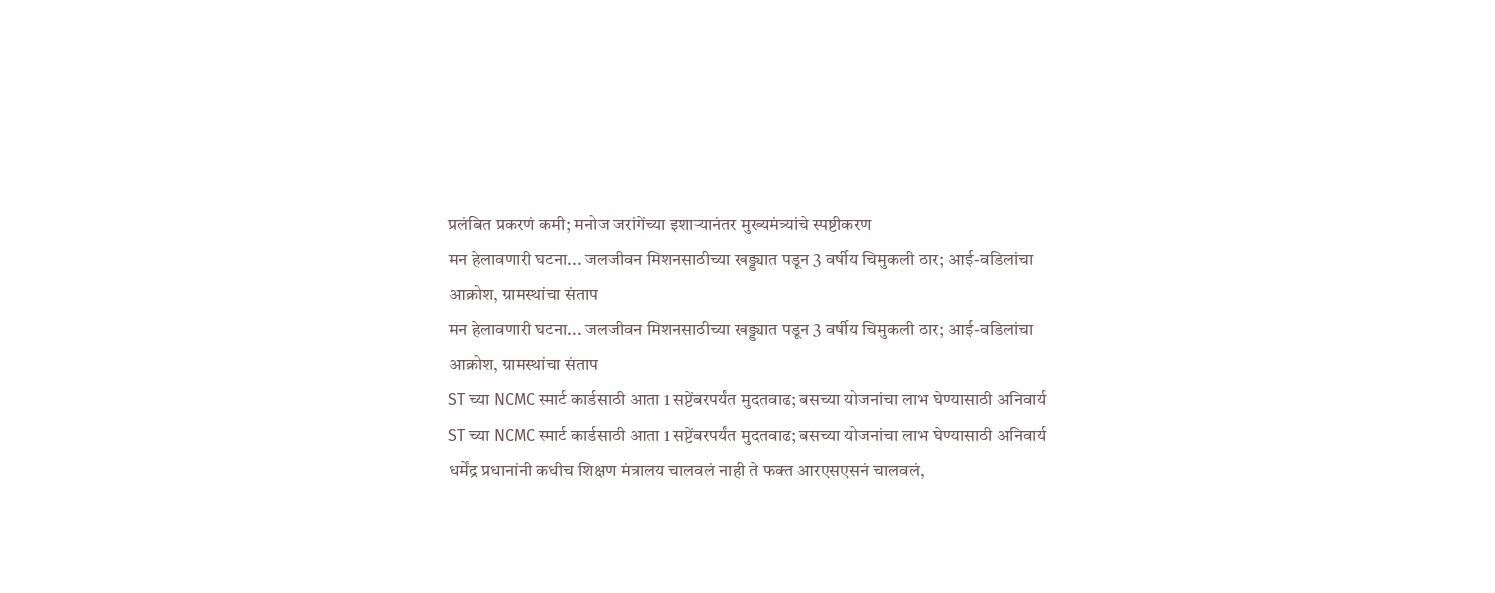प्रलंबित प्रकरणं कमी; मनोज जरांगेंच्या इशाऱ्यानंतर मुख्यमंत्र्यांचे स्पष्टीकरण
मन हेलावणारी घटना... जलजीवन मिशनसाठीच्या खड्ड्यात पडून 3 वर्षीय चिमुकली ठार; आई-वडिलांचा आक्रोश, ग्रामस्थांचा संताप
मन हेलावणारी घटना... जलजीवन मिशनसाठीच्या खड्ड्यात पडून 3 वर्षीय चिमुकली ठार; आई-वडिलांचा आक्रोश, ग्रामस्थांचा संताप
ST च्या NCMC स्मार्ट कार्डसाठी आता 1 सप्टेंबरपर्यंत मुदतवाढ; बसच्या योजनांचा लाभ घेण्यासाठी अनिवार्य
ST च्या NCMC स्मार्ट कार्डसाठी आता 1 सप्टेंबरपर्यंत मुदतवाढ; बसच्या योजनांचा लाभ घेण्यासाठी अनिवार्य
धर्मेंद्र प्रधानांनी कधीच शिक्षण मंत्रालय चालवलं नाही ते फक्त आरएसएसनं चालवलं,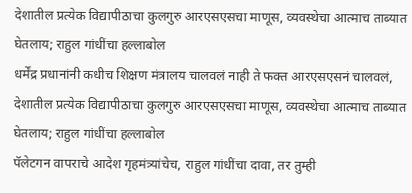देशातील प्रत्येक विद्यापीठाचा कुलगुरु आरएसएसचा माणूस, व्यवस्थेचा आत्माच ताब्यात घेतलाय; राहुल गांधींचा हल्लाबोल
धर्मेंद्र प्रधानांनी कधीच शिक्षण मंत्रालय चालवलं नाही ते फक्त आरएसएसनं चालवलं, देशातील प्रत्येक विद्यापीठाचा कुलगुरु आरएसएसचा माणूस, व्यवस्थेचा आत्माच ताब्यात घेतलाय; राहुल गांधींचा हल्लाबोल
पॅलेटगन वापराचे आदेश गृहमंत्र्यांचेच, राहुल गांधींचा दावा, तर तुम्ही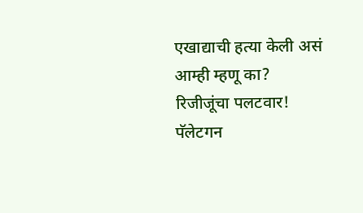एखाद्याची हत्या केली असं आम्ही म्हणू का? रिजीजूंचा पलटवार!
पॅलेटगन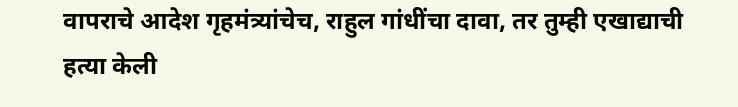वापराचे आदेश गृहमंत्र्यांचेच, राहुल गांधींचा दावा, तर तुम्ही एखाद्याची हत्या केली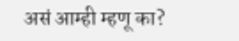असं आम्ही म्हणू का?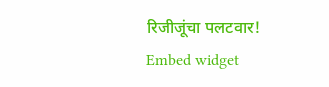रिजीजूंचा पलटवार!
Embed widget